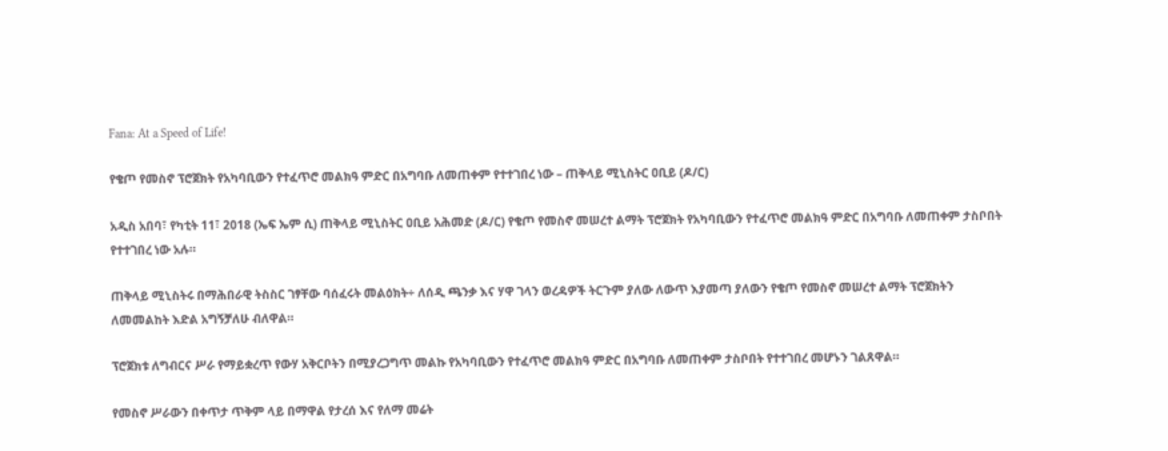Fana: At a Speed of Life!

የቄጦ የመስኖ ፕሮጀክት የአካባቢውን የተፈጥሮ መልክዓ ምድር በአግባቡ ለመጠቀም የተተገበረ ነው – ጠቅላይ ሚኒስትር ዐቢይ (ዶ/ር)

አዲስ አበባ፣ የካቲት 11፣ 2018 (ኤፍ ኤም ሲ) ጠቅላይ ሚኒስትር ዐቢይ አሕመድ (ዶ/ር) የቄጦ የመስኖ መሠረተ ልማት ፕሮጀክት የአካባቢውን የተፈጥሮ መልክዓ ምድር በአግባቡ ለመጠቀም ታስቦበት የተተገበረ ነው አሉ።

ጠቅላይ ሚኒስትሩ በማሕበራዊ ትስስር ገፃቸው ባሰፈሩት መልዕክት÷ ለሰዲ ጫንቃ እና ሃዋ ገላን ወረዳዎች ትርጉም ያለው ለውጥ እያመጣ ያለውን የቄጦ የመስኖ መሠረተ ልማት ፕሮጀክትን ለመመልከት እድል አግኝቻለሁ ብለዋል።

ፕሮጀክቱ ለግብርና ሥራ የማይቋረጥ የውሃ አቅርቦትን በሚያረጋግጥ መልኩ የአካባቢውን የተፈጥሮ መልክዓ ምድር በአግባቡ ለመጠቀም ታስቦበት የተተገበረ መሆኑን ገልጸዋል።

የመስኖ ሥራውን በቀጥታ ጥቅም ላይ በማዋል የታረሰ እና የለማ መሬት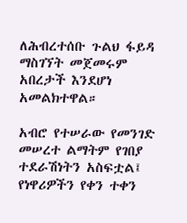ለሕብረተሰቡ ጉልህ ፋይዳ ማስገኘት መጀመሩም አበረታች እንደሆነ አመልክተዋል።

አብሮ የተሠራው የመንገድ መሠረተ ልማትም የገበያ ተደራሽነትን አስፍቷል፤ የነዋሪዎችን የቀን ተቀን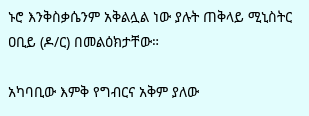ኑሮ እንቅስቃሴንም አቅልሏል ነው ያሉት ጠቅላይ ሚኒስትር ዐቢይ (ዶ/ር) በመልዕክታቸው።

አካባቢው እምቅ የግብርና አቅም ያለው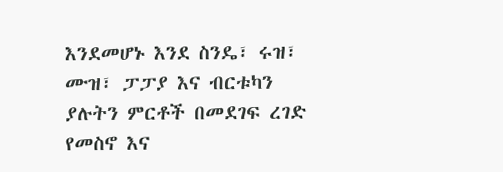እንደመሆኑ እንደ ስንዴ፣ ሩዝ፣ ሙዝ፣ ፓፓያ እና ብርቱካን ያሉትን ምርቶች በመደገፍ ረገድ የመስኖ እና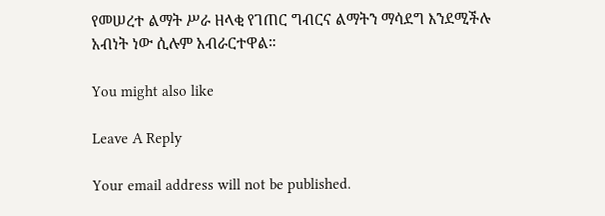የመሠረተ ልማት ሥራ ዘላቂ የገጠር ግብርና ልማትን ማሳደግ እንደሚችሉ አብነት ነው ሲሉም አብራርተዋል።

You might also like

Leave A Reply

Your email address will not be published.